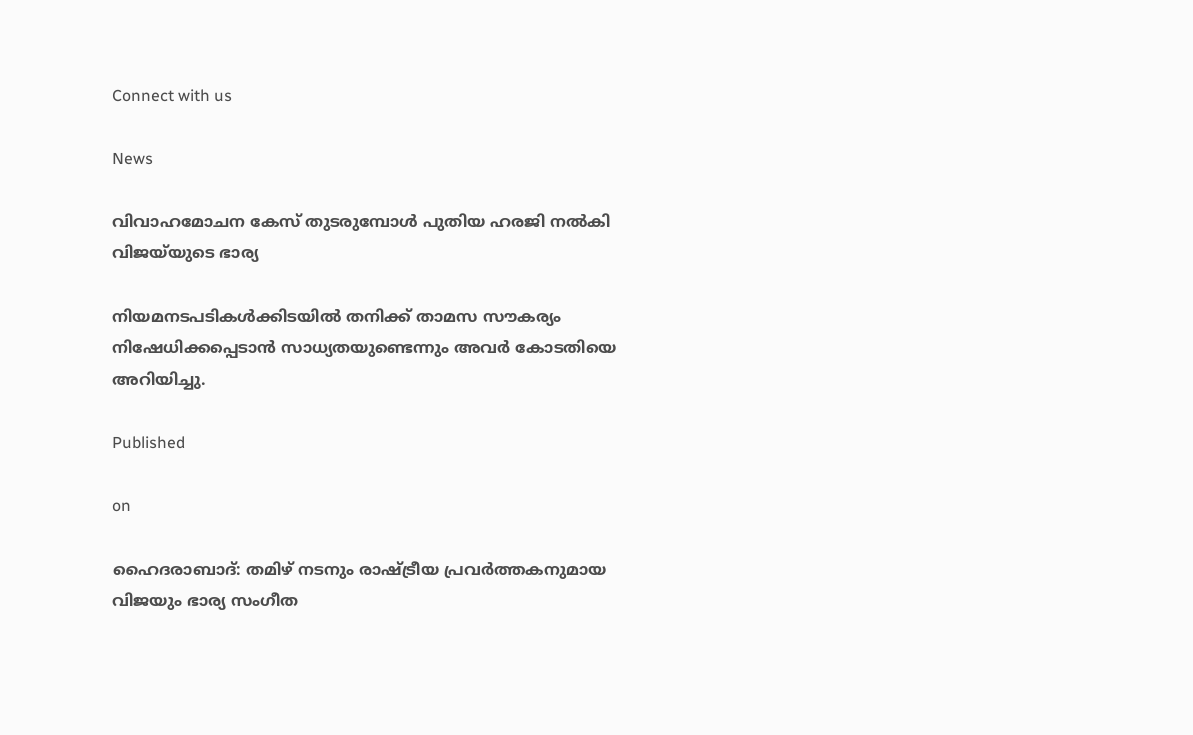Connect with us

News

വിവാഹമോചന കേസ് തുടരുമ്പോൾ പുതിയ ഹരജി നൽകി വിജയ്‌യുടെ ഭാര്യ

നിയമനടപടികള്‍ക്കിടയില്‍ തനിക്ക് താമസ സൗകര്യം നിഷേധിക്കപ്പെടാന്‍ സാധ്യതയുണ്ടെന്നും അവര്‍ കോടതിയെ അറിയിച്ചു.

Published

on

ഹൈദരാബാദ്: തമിഴ് നടനും രാഷ്ട്രീയ പ്രവര്‍ത്തകനുമായ വിജയും ഭാര്യ സംഗീത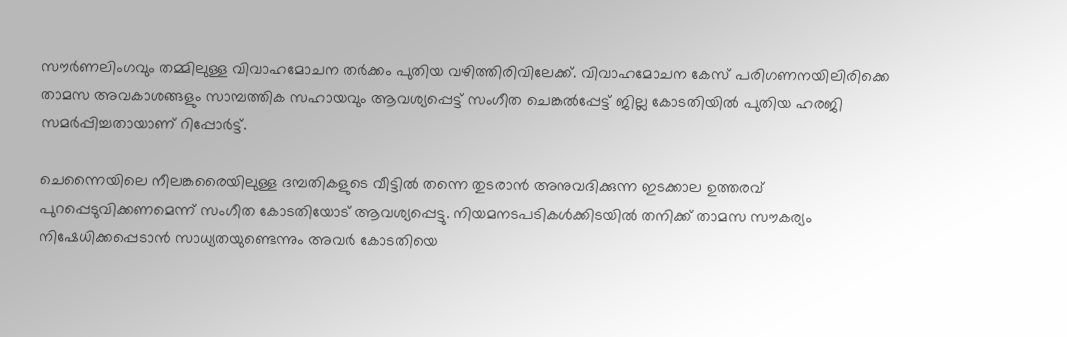സൗര്‍ണലിംഗവും തമ്മിലുള്ള വിവാഹമോചന തര്‍ക്കം പുതിയ വഴിത്തിരിവിലേക്ക്. വിവാഹമോചന കേസ് പരിഗണനയിലിരിക്കെ താമസ അവകാശങ്ങളും സാമ്പത്തിക സഹായവും ആവശ്യപ്പെട്ട് സംഗീത ചെങ്കല്‍പ്പേട്ട് ജില്ല കോടതിയില്‍ പുതിയ ഹരജി സമര്‍പ്പിച്ചതായാണ് റിപ്പോര്‍ട്ട്.

ചെന്നൈയിലെ നീലങ്കരൈയിലുള്ള ദമ്പതികളുടെ വീട്ടില്‍ തന്നെ തുടരാന്‍ അനുവദിക്കുന്ന ഇടക്കാല ഉത്തരവ് പുറപ്പെടുവിക്കണമെന്ന് സംഗീത കോടതിയോട് ആവശ്യപ്പെട്ടു. നിയമനടപടികള്‍ക്കിടയില്‍ തനിക്ക് താമസ സൗകര്യം നിഷേധിക്കപ്പെടാന്‍ സാധ്യതയുണ്ടെന്നും അവര്‍ കോടതിയെ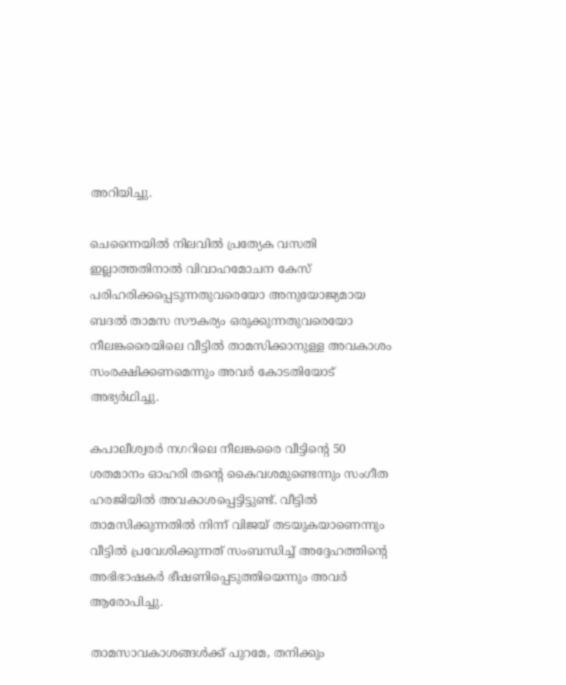അറിയിച്ചു.

ചെന്നൈയില്‍ നിലവില്‍ പ്രത്യേക വസതി ഇല്ലാത്തതിനാല്‍ വിവാഹമോചന കേസ് പരിഹരിക്കപ്പെടുന്നതുവരെയോ അനുയോജ്യമായ ബദല്‍ താമസ സൗകര്യം ഒരുക്കുന്നതുവരെയോ നീലങ്കരൈയിലെ വീട്ടില്‍ താമസിക്കാനുള്ള അവകാശം സംരക്ഷിക്കണമെന്നും അവര്‍ കോടതിയോട് അഭ്യര്‍ഥിച്ചു.

കപാലീശ്വരര്‍ നഗറിലെ നീലങ്കരൈ വീട്ടിന്റെ 50 ശതമാനം ഓഹരി തന്റെ കൈവശമുണ്ടെന്നും സംഗീത ഹരജിയില്‍ അവകാശപ്പെട്ടിട്ടുണ്ട്. വീട്ടില്‍ താമസിക്കുന്നതില്‍ നിന്ന് വിജയ് തടയുകയാണെന്നും വീട്ടില്‍ പ്രവേശിക്കുന്നത് സംബന്ധിച്ച് അദ്ദേഹത്തിന്റെ അഭിഭാഷകര്‍ ഭീഷണിപ്പെടുത്തിയെന്നും അവര്‍ ആരോപിച്ചു.

താമസാവകാശങ്ങള്‍ക്ക് പുറമേ, തനിക്കും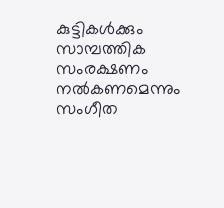കുട്ടികള്‍ക്കും സാമ്പത്തിക സംരക്ഷണം നല്‍കണമെന്നും സംഗീത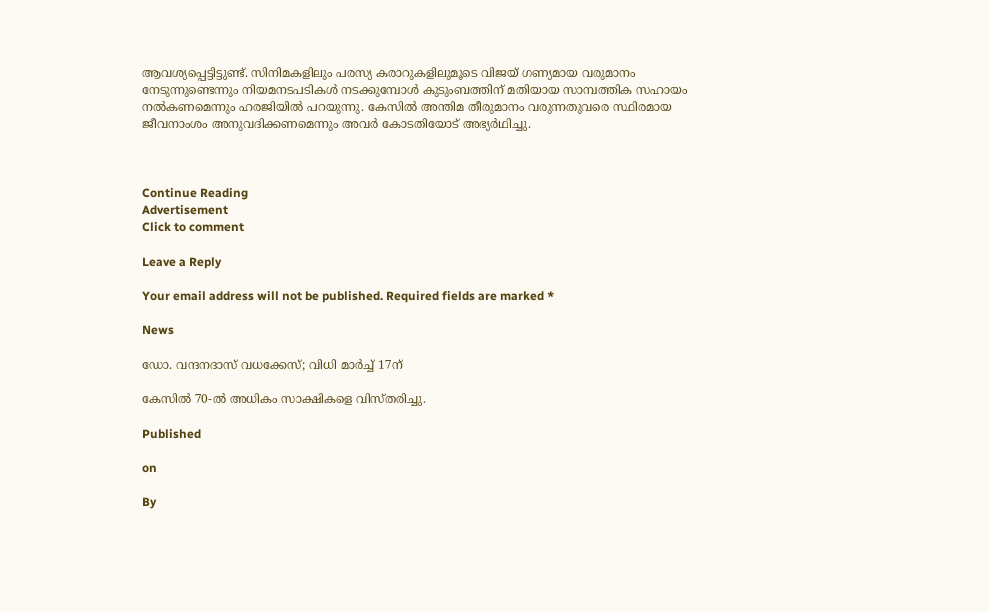ആവശ്യപ്പെട്ടിട്ടുണ്ട്. സിനിമകളിലും പരസ്യ കരാറുകളിലുമൂടെ വിജയ് ഗണ്യമായ വരുമാനം നേടുന്നുണ്ടെന്നും നിയമനടപടികള്‍ നടക്കുമ്പോള്‍ കുടുംബത്തിന് മതിയായ സാമ്പത്തിക സഹായം നല്‍കണമെന്നും ഹരജിയില്‍ പറയുന്നു. കേസില്‍ അന്തിമ തീരുമാനം വരുന്നതുവരെ സ്ഥിരമായ ജീവനാംശം അനുവദിക്കണമെന്നും അവര്‍ കോടതിയോട് അഭ്യര്‍ഥിച്ചു.



Continue Reading
Advertisement
Click to comment

Leave a Reply

Your email address will not be published. Required fields are marked *

News

ഡോ. വന്ദനദാസ് വധക്കേസ്; വിധി മാർച്ച് 17ന്

കേസില്‍ 70-ല്‍ അധികം സാക്ഷികളെ വിസ്തരിച്ചു.

Published

on

By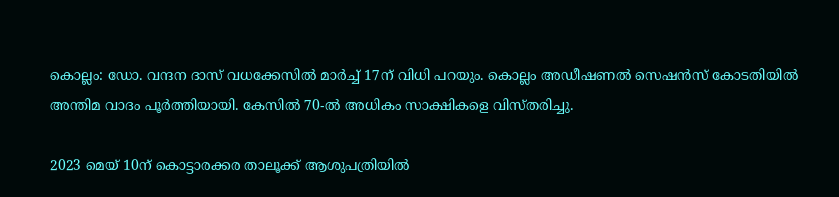കൊല്ലം: ഡോ. വന്ദന ദാസ് വധക്കേസില്‍ മാര്‍ച്ച് 17ന് വിധി പറയും. കൊല്ലം അഡീഷണല്‍ സെഷന്‍സ് കോടതിയില്‍ അന്തിമ വാദം പൂര്‍ത്തിയായി. കേസില്‍ 70-ല്‍ അധികം സാക്ഷികളെ വിസ്തരിച്ചു.

2023 മെയ് 10ന് കൊട്ടാരക്കര താലൂക്ക് ആശുപത്രിയില്‍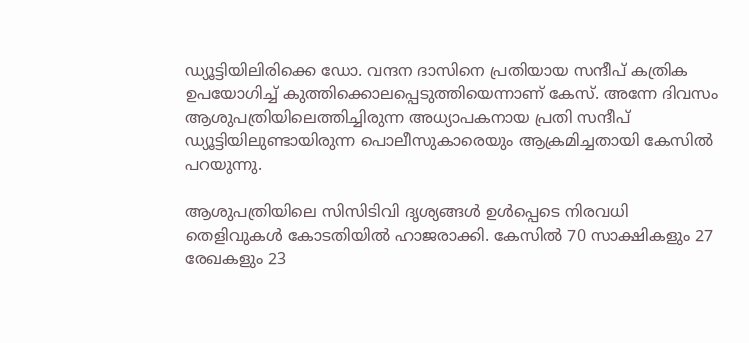ഡ്യൂട്ടിയിലിരിക്കെ ഡോ. വന്ദന ദാസിനെ പ്രതിയായ സന്ദീപ് കത്രിക ഉപയോഗിച്ച് കുത്തിക്കൊലപ്പെടുത്തിയെന്നാണ് കേസ്. അന്നേ ദിവസം ആശുപത്രിയിലെത്തിച്ചിരുന്ന അധ്യാപകനായ പ്രതി സന്ദീപ് ഡ്യൂട്ടിയിലുണ്ടായിരുന്ന പൊലീസുകാരെയും ആക്രമിച്ചതായി കേസില്‍ പറയുന്നു.

ആശുപത്രിയിലെ സിസിടിവി ദൃശ്യങ്ങള്‍ ഉള്‍പ്പെടെ നിരവധി തെളിവുകള്‍ കോടതിയില്‍ ഹാജരാക്കി. കേസില്‍ 70 സാക്ഷികളും 27 രേഖകളും 23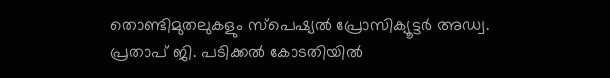തൊണ്ടിമുതലുകളും സ്‌പെഷ്യല്‍ പ്രോസിക്യൂട്ടര്‍ അഡ്വ. പ്രതാപ് ജി. പടിക്കല്‍ കോടതിയില്‍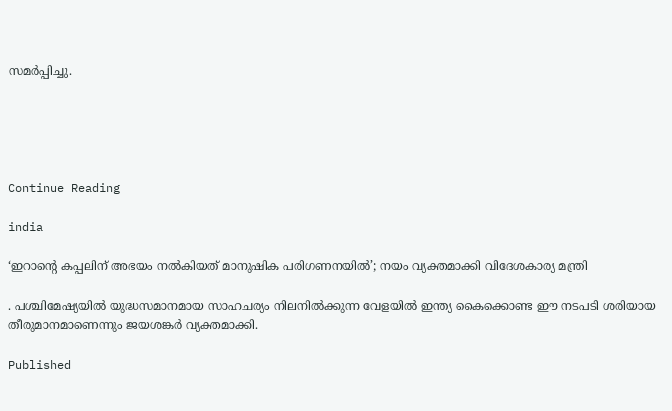സമര്‍പ്പിച്ചു.





Continue Reading

india

‘ഇറാന്റെ കപ്പലിന് അഭയം നല്‍കിയത് മാനുഷിക പരിഗണനയില്‍’; നയം വ്യക്തമാക്കി വിദേശകാര്യ മന്ത്രി

. പശ്ചിമേഷ്യയില്‍ യുദ്ധസമാനമായ സാഹചര്യം നിലനില്‍ക്കുന്ന വേളയില്‍ ഇന്ത്യ കൈക്കൊണ്ട ഈ നടപടി ശരിയായ തീരുമാനമാണെന്നും ജയശങ്കര്‍ വ്യക്തമാക്കി.

Published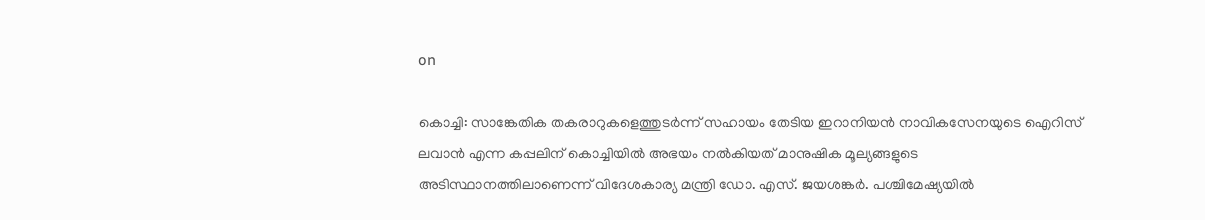on

കൊച്ചി: സാങ്കേതിക തകരാറുകളെത്തുടര്‍ന്ന് സഹായം തേടിയ ഇറാനിയന്‍ നാവികസേനയുടെ ഐറിസ് ലവാന്‍ എന്ന കപ്പലിന് കൊച്ചിയില്‍ അഭയം നല്‍കിയത് മാനുഷിക മൂല്യങ്ങളുടെ അടിസ്ഥാനത്തിലാണെന്ന് വിദേശകാര്യ മന്ത്രി ഡോ. എസ്. ജയശങ്കര്‍. പശ്ചിമേഷ്യയില്‍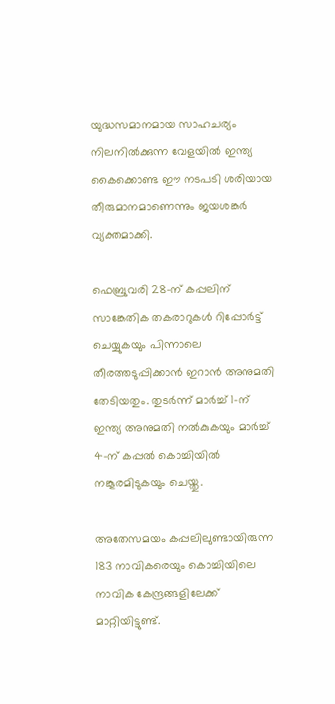യുദ്ധസമാനമായ സാഹചര്യം നിലനില്‍ക്കുന്ന വേളയില്‍ ഇന്ത്യ കൈക്കൊണ്ട ഈ നടപടി ശരിയായ തീരുമാനമാണെന്നും ജയശങ്കര്‍ വ്യക്തമാക്കി.

ഫെബ്രുവരി 28-ന് കപ്പലിന് സാങ്കേതിക തകരാറുകള്‍ റിപ്പോര്‍ട്ട് ചെയ്യുകയും പിന്നാലെ തീരത്തടുപ്പിക്കാന്‍ ഇറാന്‍ അനുമതി തേടിയതും. തുടര്‍ന്ന് മാര്‍ച്ച് 1-ന് ഇന്ത്യ അനുമതി നല്‍കുകയും മാര്‍ച്ച് 4-ന് കപ്പല്‍ കൊച്ചിയില്‍ നങ്കൂരമിടുകയും ചെയ്തു.

അതേസമയം കപ്പലിലുണ്ടായിരുന്ന 183 നാവികരെയും കൊച്ചിയിലെ നാവിക കേന്ദ്രങ്ങളിലേക്ക് മാറ്റിയിട്ടുണ്ട്.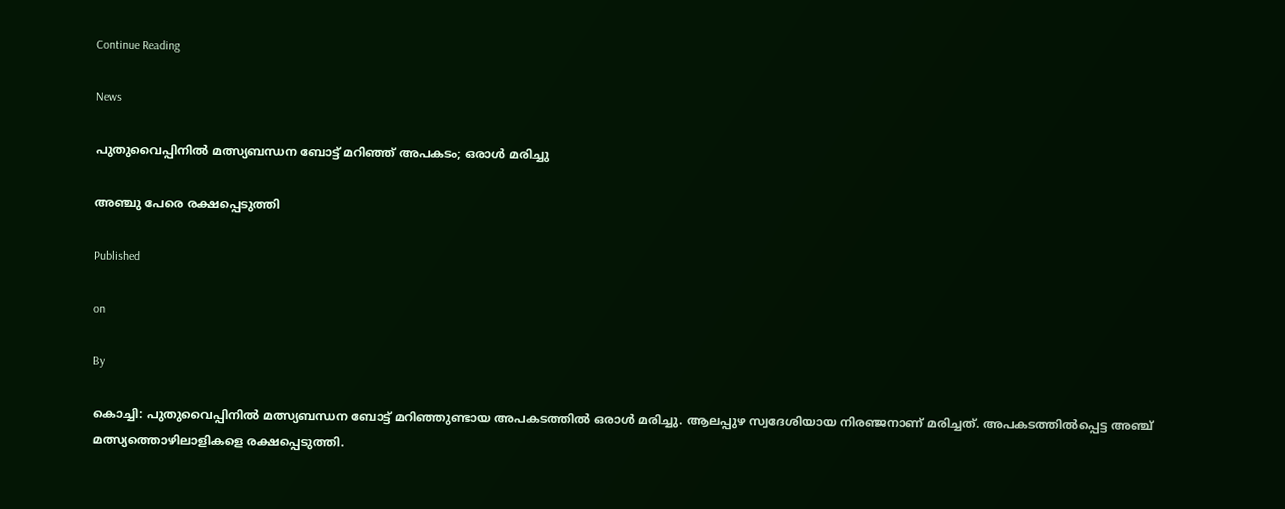Continue Reading

News

പുതുവൈപ്പിനില്‍ മത്സ്യബന്ധന ബോട്ട് മറിഞ്ഞ് അപകടം; ഒരാള്‍ മരിച്ചു

അഞ്ചു പേരെ രക്ഷപ്പെടുത്തി

Published

on

By

കൊച്ചി: പുതുവൈപ്പിനില്‍ മത്സ്യബന്ധന ബോട്ട് മറിഞ്ഞുണ്ടായ അപകടത്തില്‍ ഒരാള്‍ മരിച്ചു. ആലപ്പുഴ സ്വദേശിയായ നിരഞ്ജനാണ് മരിച്ചത്. അപകടത്തില്‍പ്പെട്ട അഞ്ച് മത്സ്യത്തൊഴിലാളികളെ രക്ഷപ്പെടുത്തി.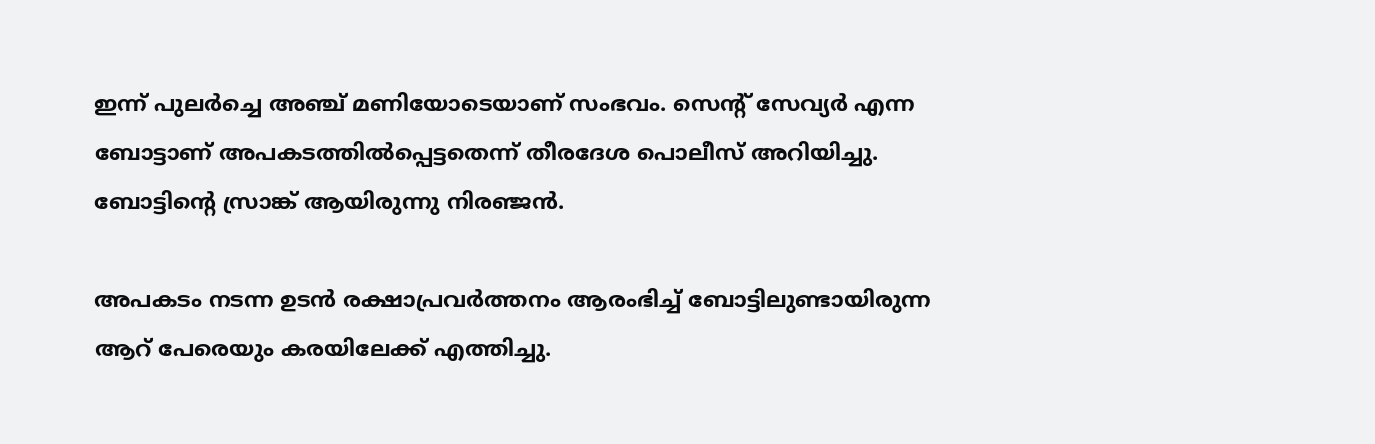ഇന്ന് പുലര്‍ച്ചെ അഞ്ച് മണിയോടെയാണ് സംഭവം. സെന്റ് സേവ്യര്‍ എന്ന ബോട്ടാണ് അപകടത്തില്‍പ്പെട്ടതെന്ന് തീരദേശ പൊലീസ് അറിയിച്ചു. ബോട്ടിന്റെ സ്രാങ്ക് ആയിരുന്നു നിരഞ്ജന്‍.

അപകടം നടന്ന ഉടന്‍ രക്ഷാപ്രവര്‍ത്തനം ആരംഭിച്ച് ബോട്ടിലുണ്ടായിരുന്ന ആറ് പേരെയും കരയിലേക്ക് എത്തിച്ചു.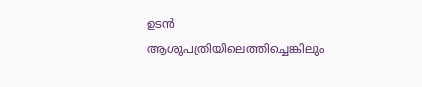ഉടന്‍ ആശുപത്രിയിലെത്തിച്ചെങ്കിലും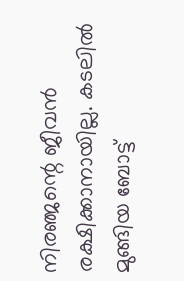നിരഞ്ജന്റെ ജീവന്‍ രക്ഷിക്കാനായില്ല. കടലില്‍ മുങ്ങിയ ബോട്ട്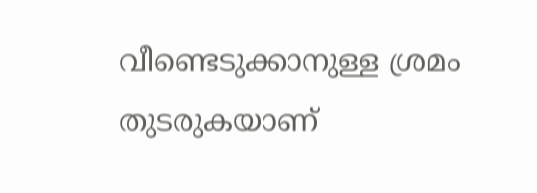വീണ്ടെടുക്കാനുള്ള ശ്രമം തുടരുകയാണ്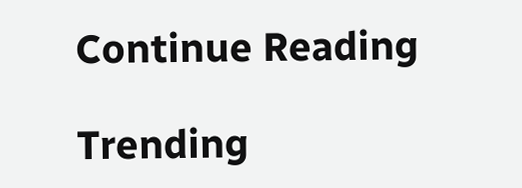Continue Reading

Trending